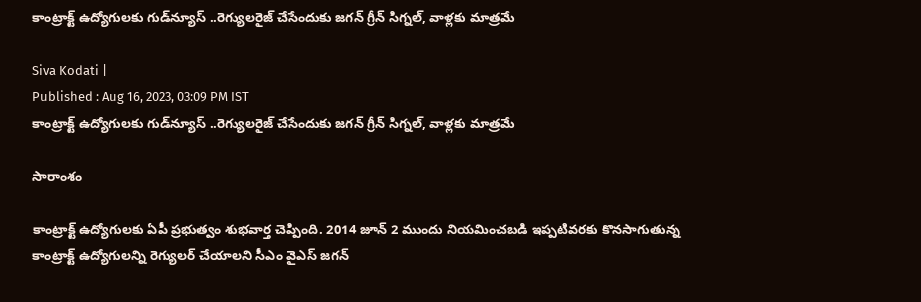కాంట్రాక్ట్ ఉద్యోగులకు గుడ్‌న్యూస్ ..రెగ్యులరైజ్ చేసేందుకు జగన్ గ్రీన్ సిగ్నల్, వాళ్లకు మాత్రమే

Siva Kodati |
Published : Aug 16, 2023, 03:09 PM IST
కాంట్రాక్ట్ ఉద్యోగులకు గుడ్‌న్యూస్ ..రెగ్యులరైజ్ చేసేందుకు జగన్ గ్రీన్ సిగ్నల్, వాళ్లకు మాత్రమే

సారాంశం

కాంట్రాక్ట్ ఉద్యోగులకు ఏపీ ప్రభుత్వం శుభవార్త చెప్పింది. 2014 జూన్ 2 ముందు నియమించబడి ఇప్పటివరకు కొనసాగుతున్న కాంట్రాక్ట్ ఉద్యోగులన్ని రెగ్యులర్ చేయాలని సీఎం వైఎస్ జగన్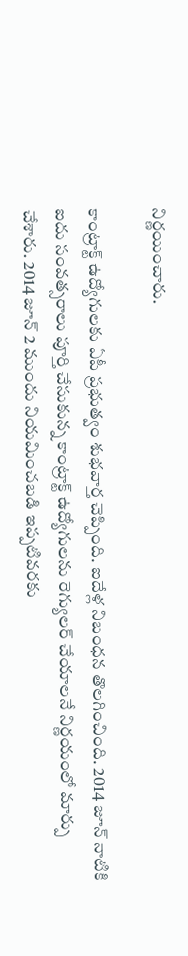నిర్ణయించారు.

కాంట్రాక్ట్ ఉద్యోగులకు ఏపీ ప్రభుత్వం శుభవార్త చెప్పింది. ఐదేళ్ల నిబంధన తొలగించింది. 2014 జూన్ నాటికి ఐదు సంవత్సరాలు పూర్తి చేసుకున్న కాంట్రాక్ట్ ఉద్యోగులను రెగ్యులర్ చేయాలనే నిర్ణయంలో మార్పు చేశారు. 2014 జూన్ 2 ముందు నియమించబడి ఇప్పటివరకు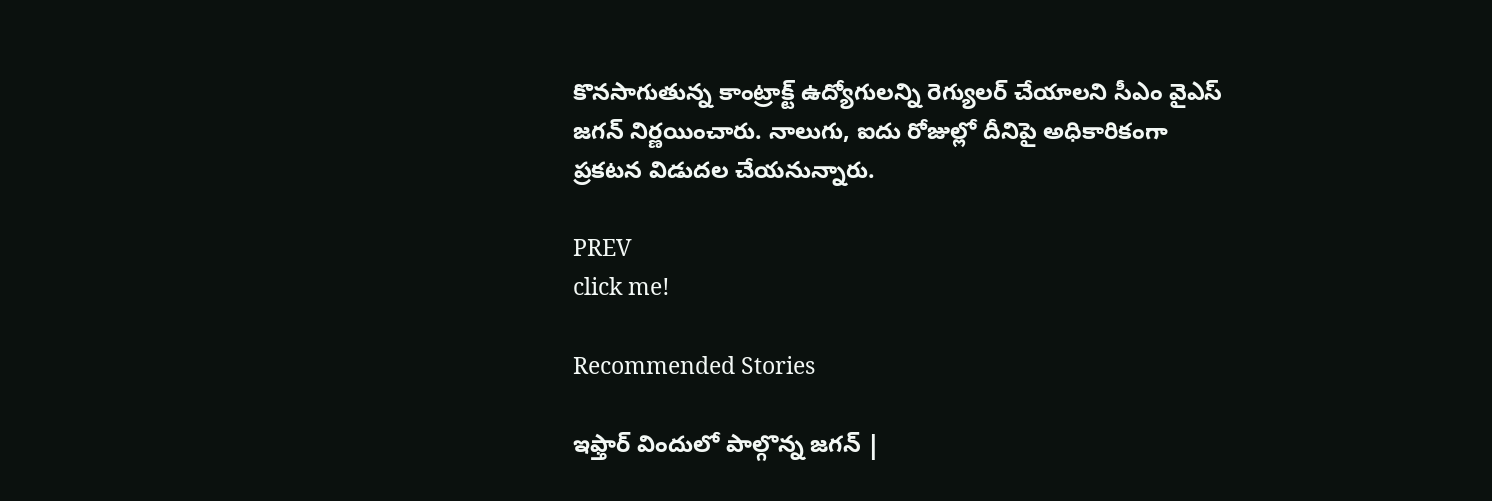కొనసాగుతున్న కాంట్రాక్ట్ ఉద్యోగులన్ని రెగ్యులర్ చేయాలని సీఎం వైఎస్ జగన్ నిర్ణయించారు. నాలుగు, ఐదు రోజుల్లో దీనిపై అధికారికంగా ప్రకటన విడుదల చేయనున్నారు.

PREV
click me!

Recommended Stories

ఇఫ్తార్ విందులో పాల్గొన్న జగన్ |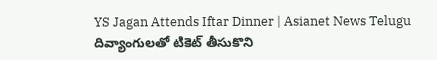YS Jagan Attends Iftar Dinner | Asianet News Telugu
దివ్యాంగులతో టికెట్ తీసుకొని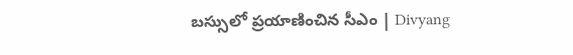బస్సులో ప్రయాణించిన సీఎం | Divyang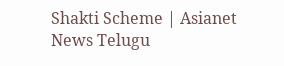Shakti Scheme | Asianet News Telugu